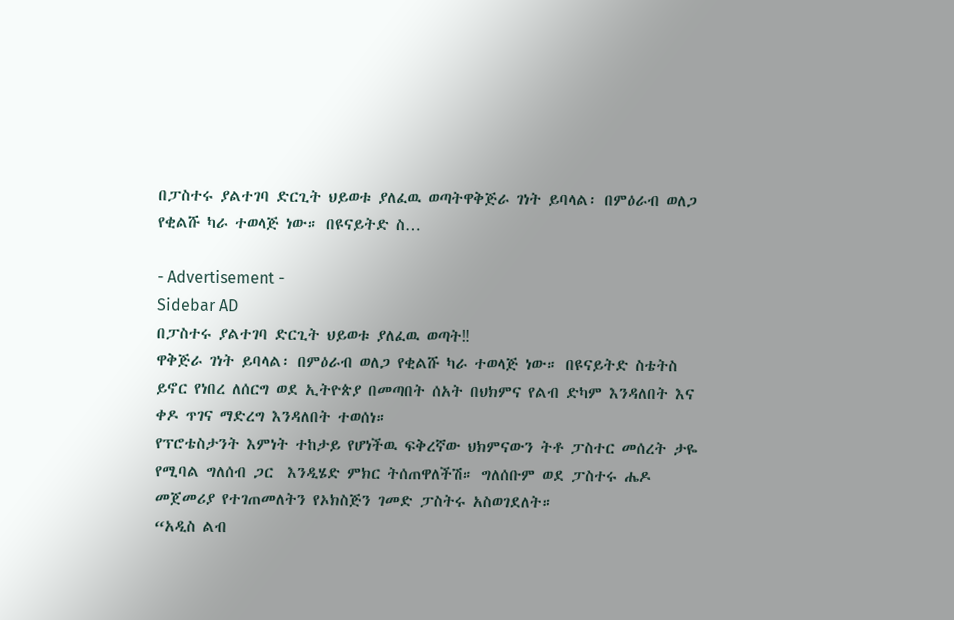በፓስተሩ ያልተገባ ድርጊት ህይወቱ ያለፈዉ ወጣትዋቅጅራ ገነት ይባላል፡ በምዕራብ ወለጋ የቂልሹ ካራ ተወላጅ ነው። በዩናይትድ ስ…

- Advertisement -
Sidebar AD
በፓስተሩ ያልተገባ ድርጊት ህይወቱ ያለፈዉ ወጣት‼
ዋቅጅራ ገነት ይባላል፡ በምዕራብ ወለጋ የቂልሹ ካራ ተወላጅ ነው። በዩናይትድ ስቴትስ ይኖር የነበረ ለሰርግ ወደ ኢትዮጵያ በመጣበት ሰአት በህክምና የልብ ድካም እንዳለበት እና ቀዶ ጥገና ማድረግ እንዳለበት ተወሰነ።
የፕሮቴስታንት እምነት ተከታይ የሆነችዉ ፍቅረኛው ህክምናውን ትቶ ፓስተር መሰረት ታዬ የሚባል ግለሰብ ጋር  እንዲሄድ ምክር ትሰጠዋለችሽ። ግለሰቡም ወደ ፓስተሩ ሔዶ   መጀመሪያ የተገጠመለትን የኦክስጅን ገመድ ፓስትሩ አስወገደለት።
“አዲስ ልብ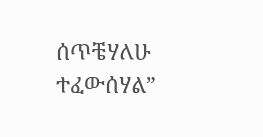ሰጥቼሃለሁ ተፈውሰሃል”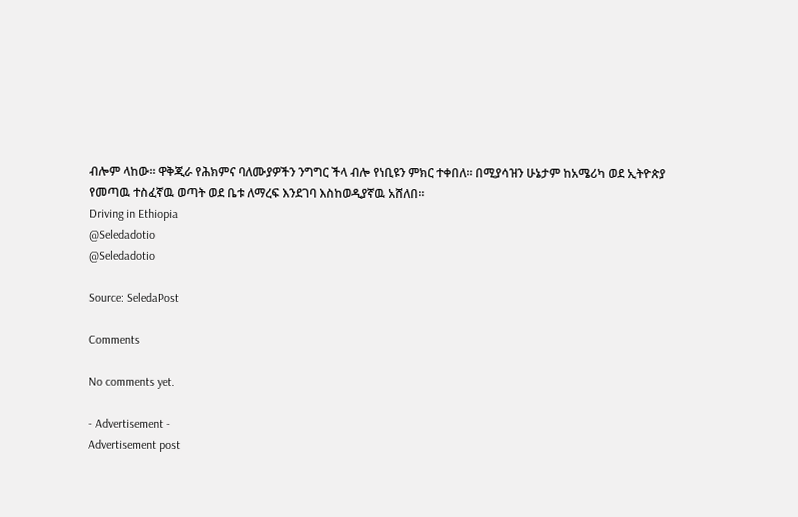ብሎም ላከው። ዋቅጂራ የሕክምና ባለሙያዎችን ንግግር ችላ ብሎ የነቢዩን ምክር ተቀበለ። በሚያሳዝን ሁኔታም ከአሜሪካ ወደ ኢትዮጵያ የመጣዉ ተስፈኛዉ ወጣት ወደ ቤቱ ለማረፍ እንደገባ እስከወዲያኛዉ አሸለበ።
Driving in Ethiopia
@Seledadotio
@Seledadotio

Source: SeledaPost

Comments

No comments yet.

- Advertisement -
Advertisement post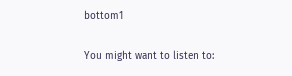bottom1

You might want to listen to: